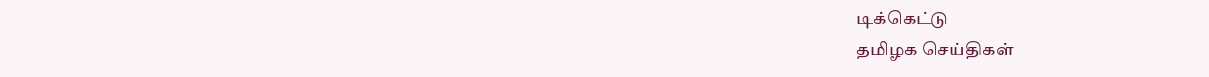டிக்கெட்டு
தமிழக செய்திகள்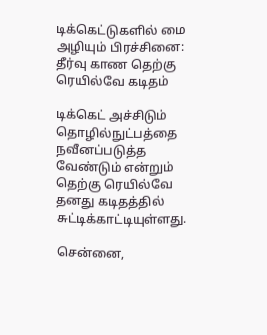டிக்கெட்டுகளில் மை அழியும் பிரச்சினை: தீர்வு காண தெற்கு ரெயில்வே கடிதம்

டிக்கெட் அச்சிடும் தொழில்நுட்பத்தை நவீனப்படுத்த வேண்டும் என்றும் தெற்கு ரெயில்வே தனது கடிதத்தில் சுட்டிக்காட்டியுள்ளது.

சென்னை,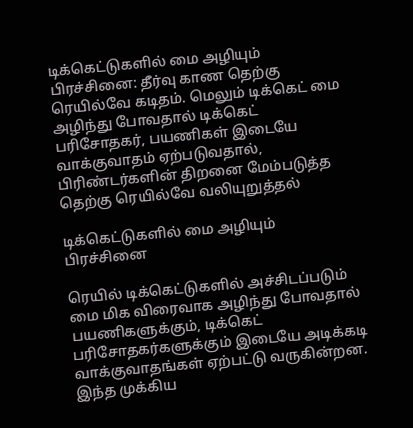டிக்கெட்டுகளில் மை அழியும் பிரச்சினை: தீர்வு காண தெற்கு ரெயில்வே கடிதம். மெலும் டிக்கெட் மை அழிந்து போவதால் டிக்கெட் பரிசோதகர், பயணிகள் இடையே வாக்குவாதம் ஏற்படுவதால், பிரிண்டர்களின் திறனை மேம்படுத்த தெற்கு ரெயில்வே வலியுறுத்தல்

டிக்கெட்டுகளில் மை அழியும் பிரச்சினை

ரெயில் டிக்கெட்டுகளில் அச்சிடப்படும் மை மிக விரைவாக அழிந்து போவதால் பயணிகளுக்கும், டிக்கெட் பரிசோதகர்களுக்கும் இடையே அடிக்கடி வாக்குவாதங்கள் ஏற்பட்டு வருகின்றன. இந்த முக்கிய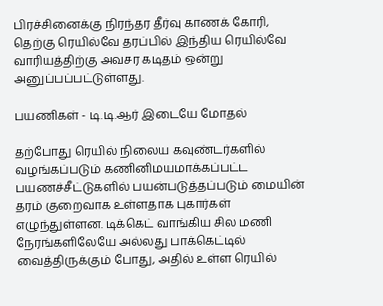பிரச்சினைக்கு நிரந்தர தீர்வு காணக் கோரி, தெற்கு ரெயில்வே தரப்பில் இந்திய ரெயில்வே வாரியத்திற்கு அவசர கடிதம் ஒன்று அனுப்பப்பட்டுள்ளது.

பயணிகள் - டி.டி.ஆர் இடையே மோதல்

தற்போது ரெயில் நிலைய கவுண்டர்களில் வழங்கப்படும் கணினிமயமாக்கப்பட்ட பயணச்சீட்டுகளில் பயன்படுத்தப்படும் மையின் தரம் குறைவாக உள்ளதாக புகார்கள் எழுந்துள்ளன. டிக்கெட் வாங்கிய சில மணி நேரங்களிலேயே அல்லது பாக்கெட்டில் வைத்திருக்கும் போது, அதில் உள்ள ரெயில்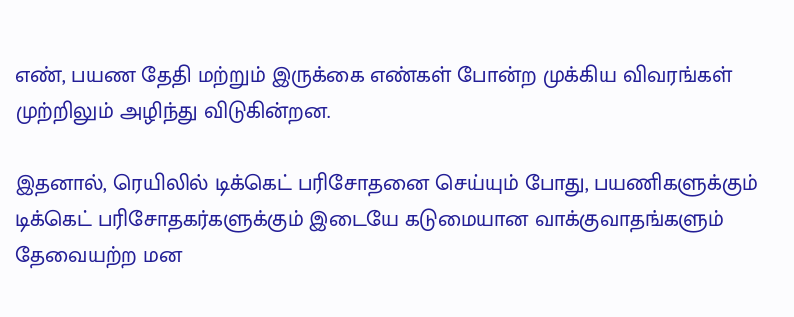எண், பயண தேதி மற்றும் இருக்கை எண்கள் போன்ற முக்கிய விவரங்கள் முற்றிலும் அழிந்து விடுகின்றன.

இதனால், ரெயிலில் டிக்கெட் பரிசோதனை செய்யும் போது, பயணிகளுக்கும் டிக்கெட் பரிசோதகர்களுக்கும் இடையே கடுமையான வாக்குவாதங்களும் தேவையற்ற மன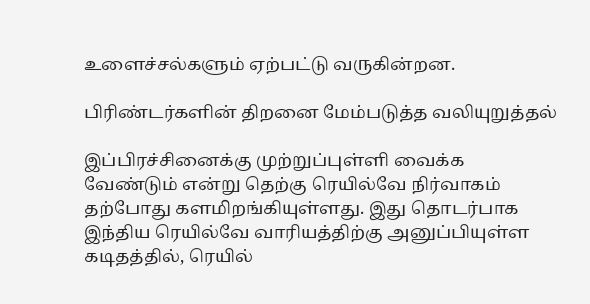உளைச்சல்களும் ஏற்பட்டு வருகின்றன.

பிரிண்டர்களின் திறனை மேம்படுத்த வலியுறுத்தல்

இப்பிரச்சினைக்கு முற்றுப்புள்ளி வைக்க வேண்டும் என்று தெற்கு ரெயில்வே நிர்வாகம் தற்போது களமிறங்கியுள்ளது. இது தொடர்பாக இந்திய ரெயில்வே வாரியத்திற்கு அனுப்பியுள்ள கடிதத்தில், ரெயில்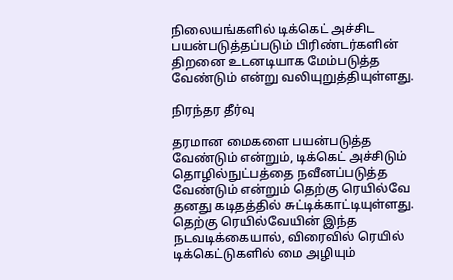நிலையங்களில் டிக்கெட் அச்சிட பயன்படுத்தப்படும் பிரிண்டர்களின் திறனை உடனடியாக மேம்படுத்த வேண்டும் என்று வலியுறுத்தியுள்ளது.

நிரந்தர தீர்வு

தரமான மைகளை பயன்படுத்த வேண்டும் என்றும், டிக்கெட் அச்சிடும் தொழில்நுட்பத்தை நவீனப்படுத்த வேண்டும் என்றும் தெற்கு ரெயில்வே தனது கடிதத்தில் சுட்டிக்காட்டியுள்ளது. தெற்கு ரெயில்வேயின் இந்த நடவடிக்கையால், விரைவில் ரெயில் டிக்கெட்டுகளில் மை அழியும்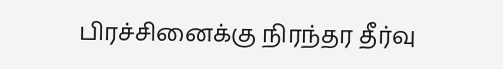பிரச்சினைக்கு நிரந்தர தீர்வு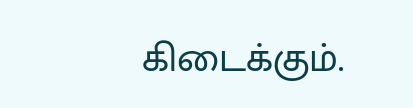கிடைக்கும்.